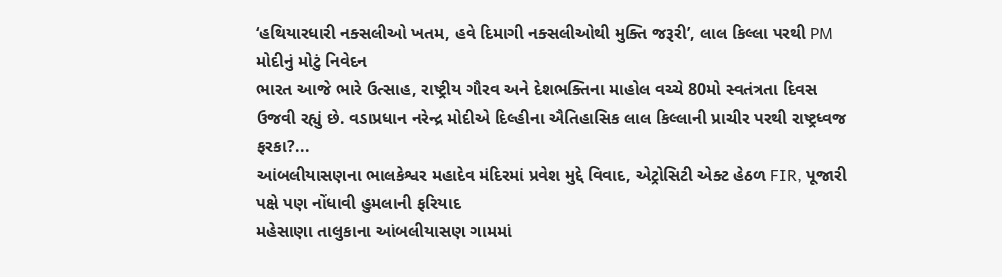‘હથિયારધારી નક્સલીઓ ખતમ, હવે દિમાગી નક્સલીઓથી મુક્તિ જરૂરી’, લાલ કિલ્લા પરથી PM મોદીનું મોટું નિવેદન
ભારત આજે ભારે ઉત્સાહ, રાષ્ટ્રીય ગૌરવ અને દેશભક્તિના માહોલ વચ્ચે 80મો સ્વતંત્રતા દિવસ ઉજવી રહ્યું છે. વડાપ્રધાન નરેન્દ્ર મોદીએ દિલ્હીના ઐતિહાસિક લાલ કિલ્લાની પ્રાચીર પરથી રાષ્ટ્રધ્વજ ફરકા?...
આંબલીયાસણના ભાલકેશ્વર મહાદેવ મંદિરમાં પ્રવેશ મુદ્દે વિવાદ, એટ્રોસિટી એક્ટ હેઠળ FIR, પૂજારી પક્ષે પણ નોંધાવી હુમલાની ફરિયાદ
મહેસાણા તાલુકાના આંબલીયાસણ ગામમાં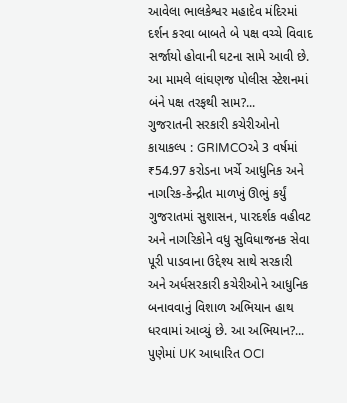આવેલા ભાલકેશ્વર મહાદેવ મંદિરમાં દર્શન કરવા બાબતે બે પક્ષ વચ્ચે વિવાદ સર્જાયો હોવાની ઘટના સામે આવી છે. આ મામલે લાંઘણજ પોલીસ સ્ટેશનમાં બંને પક્ષ તરફથી સામ?...
ગુજરાતની સરકારી કચેરીઓનો કાયાકલ્પ : GRIMCOએ 3 વર્ષમાં ₹54.97 કરોડના ખર્ચે આધુનિક અને નાગરિક-કેન્દ્રીત માળખું ઊભું કર્યું
ગુજરાતમાં સુશાસન, પારદર્શક વહીવટ અને નાગરિકોને વધુ સુવિધાજનક સેવા પૂરી પાડવાના ઉદ્દેશ્ય સાથે સરકારી અને અર્ધસરકારી કચેરીઓને આધુનિક બનાવવાનું વિશાળ અભિયાન હાથ ધરવામાં આવ્યું છે. આ અભિયાન?...
પુણેમાં UK આધારિત OCI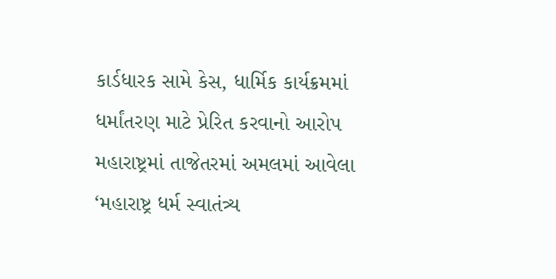કાર્ડધારક સામે કેસ, ધાર્મિક કાર્યક્રમમાં ધર્માંતરણ માટે પ્રેરિત કરવાનો આરોપ
મહારાષ્ટ્રમાં તાજેતરમાં અમલમાં આવેલા ‘મહારાષ્ટ્ર ધર્મ સ્વાતંત્ર્ય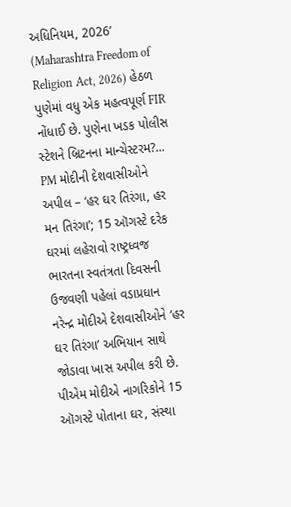અધિનિયમ, 2026’ (Maharashtra Freedom of Religion Act, 2026) હેઠળ પુણેમાં વધુ એક મહત્વપૂર્ણ FIR નોંધાઈ છે. પુણેના ખડક પોલીસ સ્ટેશને બ્રિટનના માન્ચેસ્ટરમ?...
PM મોદીની દેશવાસીઓને અપીલ – ‘હર ઘર તિરંગા, હર મન તિરંગા’; 15 ઑગસ્ટે દરેક ઘરમાં લહેરાવો રાષ્ટ્રધ્વજ
ભારતના સ્વતંત્રતા દિવસની ઉજવણી પહેલાં વડાપ્રધાન નરેન્દ્ર મોદીએ દેશવાસીઓને ‘હર ઘર તિરંગા’ અભિયાન સાથે જોડાવા ખાસ અપીલ કરી છે. પીએમ મોદીએ નાગરિકોને 15 ઑગસ્ટે પોતાના ઘર, સંસ્થા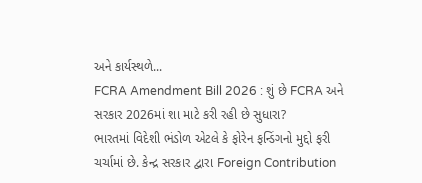અને કાર્યસ્થળે...
FCRA Amendment Bill 2026 : શું છે FCRA અને સરકાર 2026માં શા માટે કરી રહી છે સુધારા?
ભારતમાં વિદેશી ભંડોળ એટલે કે ફોરેન ફન્ડિંગનો મુદ્દો ફરી ચર્ચામાં છે. કેન્દ્ર સરકાર દ્વારા Foreign Contribution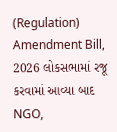(Regulation) Amendment Bill, 2026 લોકસભામાં રજૂ કરવામાં આવ્યા બાદ NGO,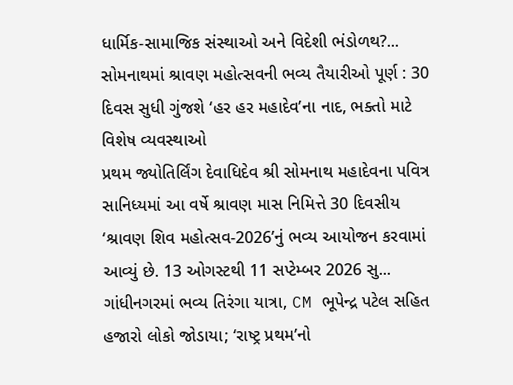ધાર્મિક-સામાજિક સંસ્થાઓ અને વિદેશી ભંડોળથ?...
સોમનાથમાં શ્રાવણ મહોત્સવની ભવ્ય તૈયારીઓ પૂર્ણ : 30 દિવસ સુધી ગુંજશે ‘હર હર મહાદેવ’ના નાદ, ભક્તો માટે વિશેષ વ્યવસ્થાઓ
પ્રથમ જ્યોતિર્લિંગ દેવાધિદેવ શ્રી સોમનાથ મહાદેવના પવિત્ર સાનિધ્યમાં આ વર્ષે શ્રાવણ માસ નિમિત્તે 30 દિવસીય ‘શ્રાવણ શિવ મહોત્સવ-2026’નું ભવ્ય આયોજન કરવામાં આવ્યું છે. 13 ઓગસ્ટથી 11 સપ્ટેમ્બર 2026 સુ...
ગાંધીનગરમાં ભવ્ય તિરંગા યાત્રા, CM ભૂપેન્દ્ર પટેલ સહિત હજારો લોકો જોડાયા; ‘રાષ્ટ્ર પ્રથમ’નો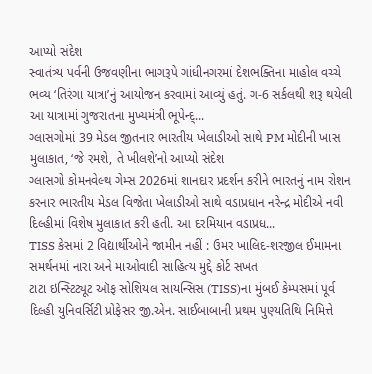આપ્યો સંદેશ
સ્વાતંત્ર્ય પર્વની ઉજવણીના ભાગરૂપે ગાંધીનગરમાં દેશભક્તિના માહોલ વચ્ચે ભવ્ય ‘તિરંગા યાત્રા’નું આયોજન કરવામાં આવ્યું હતું. ગ-6 સર્કલથી શરૂ થયેલી આ યાત્રામાં ગુજરાતના મુખ્યમંત્રી ભૂપેન્દ્...
ગ્લાસગોમાં 39 મેડલ જીતનાર ભારતીય ખેલાડીઓ સાથે PM મોદીની ખાસ મુલાકાત, ‘જે રમશે, તે ખીલશે’નો આપ્યો સંદેશ
ગ્લાસગો કોમનવેલ્થ ગેમ્સ 2026માં શાનદાર પ્રદર્શન કરીને ભારતનું નામ રોશન કરનાર ભારતીય મેડલ વિજેતા ખેલાડીઓ સાથે વડાપ્રધાન નરેન્દ્ર મોદીએ નવી દિલ્હીમાં વિશેષ મુલાકાત કરી હતી. આ દરમિયાન વડાપ્રધ...
TISS કેસમાં 2 વિદ્યાર્થીઓને જામીન નહીં : ઉમર ખાલિદ-શરજીલ ઈમામના સમર્થનમાં નારા અને માઓવાદી સાહિત્ય મુદ્દે કોર્ટ સખત
ટાટા ઇન્સ્ટિટ્યૂટ ઑફ સોશિયલ સાયન્સિસ (TISS)ના મુંબઈ કેમ્પસમાં પૂર્વ દિલ્હી યુનિવર્સિટી પ્રોફેસર જી.એન. સાઈબાબાની પ્રથમ પુણ્યતિથિ નિમિત્તે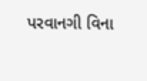પરવાનગી વિના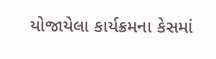યોજાયેલા કાર્યક્રમના કેસમાં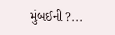મુંબઈની ?...